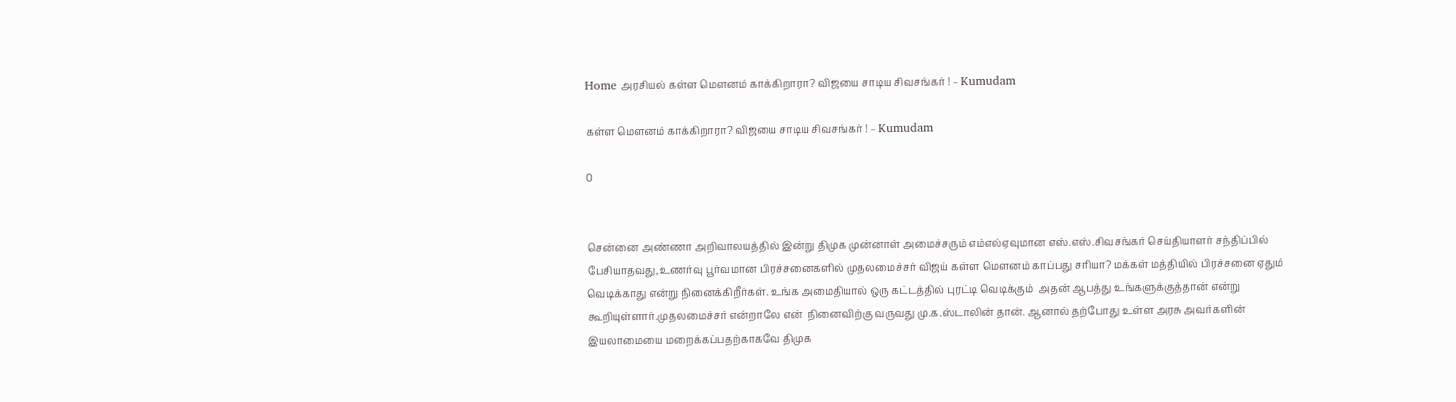Home அரசியல் கள்ள மௌனம் காக்கிறாரா? விஜயை சாடிய சிவசங்கர் ! – Kumudam

கள்ள மௌனம் காக்கிறாரா? விஜயை சாடிய சிவசங்கர் ! – Kumudam

0


சென்னை அண்ணா அறிவாலயத்தில் இன்று திமுக முன்னாள் அமைச்சரும் எம்எல்ஏவுமான எஸ்.எஸ்.சிவசங்கர் செய்தியாளர் சந்திப்பில் பேசியாதவது,உணர்வு பூர்வமான பிரச்சனைகளில் முதலமைச்சர் விஜய் கள்ள மௌனம் காப்பது சரியா? மக்கள் மத்தியில் பிரச்சனை ஏதும் வெடிக்காது என்று நினைக்கிறீர்கள். உங்க அமைதியால் ஒரு கட்டத்தில் புரட்டி வெடிக்கும்  அதன் ஆபத்து உங்களுக்குத்தான் என்று கூறியுள்ளார்.முதலமைச்சர் என்றாலே என்  நினைவிற்கு வருவது மு.க.ஸ்டாலின் தான். ஆனால் தற்போது உள்ள அரசு அவர்களின் இயலாமையை மறைக்கப்பதற்காகவே திமுக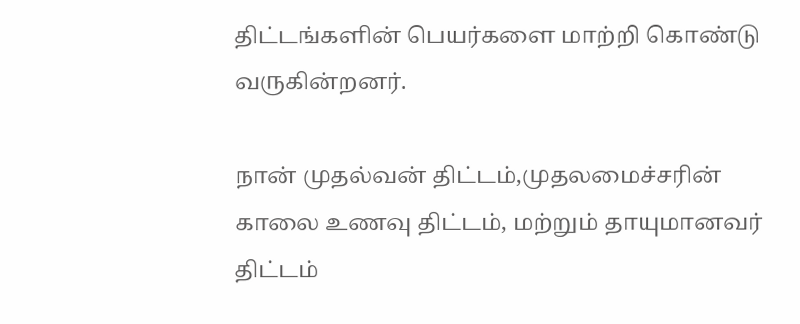திட்டங்களின் பெயர்களை மாற்றி கொண்டு வருகின்றனர்.

நான் முதல்வன் திட்டம்,முதலமைச்சரின் காலை உணவு திட்டம், மற்றும் தாயுமானவர் திட்டம்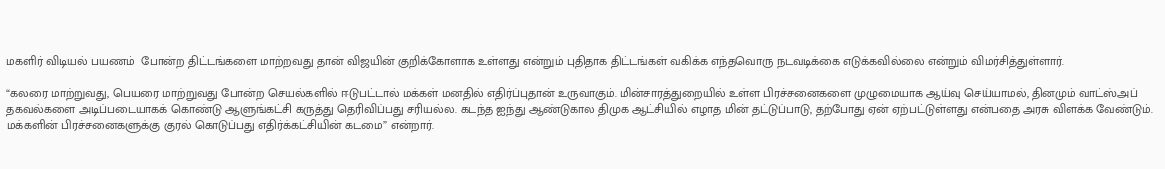மகளிர் விடியல் பயணம்  போன்ற திட்டங்களை மாற்றவது தான் விஜயின் குறிக்கோளாக உள்ளது என்றும் புதிதாக திட்டங்கள் வகிக்க எந்தவொரு நடவடிக்கை எடுக்கவில்லை என்றும் விமர்சித்துள்ளார்.

“கலரை மாற்றுவது, பெயரை மாற்றுவது போன்ற செயல்களில் ஈடுபட்டால் மக்கள் மனதில் எதிர்ப்புதான் உருவாகும். மின்சாரத்துறையில் உள்ள பிரச்சனைகளை முழுமையாக ஆய்வு செய்யாமல், தினமும் வாட்ஸ்அப் தகவல்களை அடிப்படையாகக் கொண்டு ஆளுங்கட்சி கருத்து தெரிவிப்பது சரியல்ல. கடந்த ஐந்து ஆண்டுகால திமுக ஆட்சியில் எழாத மின் தட்டுப்பாடு, தற்போது ஏன் ஏற்பட்டுள்ளது என்பதை அரசு விளக்க வேண்டும். மக்களின் பிரச்சனைகளுக்கு குரல் கொடுப்பது எதிர்க்கட்சியின் கடமை” என்றார்.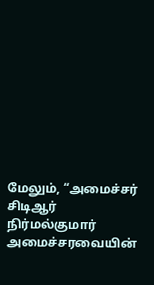மேலும், “அமைச்சர் சிடிஆர் நிர்மல்குமார் அமைச்சரவையின்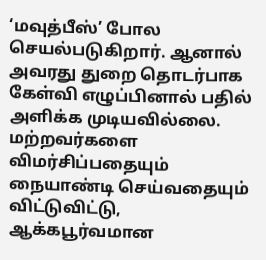‘மவுத்பீஸ்’ போல செயல்படுகிறார். ஆனால் அவரது துறை தொடர்பாக கேள்வி எழுப்பினால் பதில் அளிக்க முடியவில்லை. மற்றவர்களை விமர்சிப்பதையும் நையாண்டி செய்வதையும் விட்டுவிட்டு, ஆக்கபூர்வமான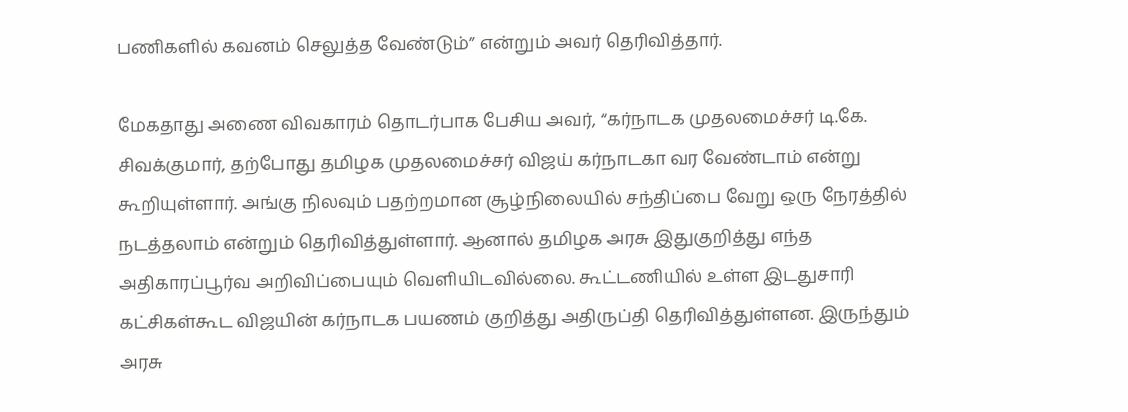பணிகளில் கவனம் செலுத்த வேண்டும்” என்றும் அவர் தெரிவித்தார்.

மேகதாது அணை விவகாரம் தொடர்பாக பேசிய அவர், “கர்நாடக முதலமைச்சர் டி.கே. சிவக்குமார், தற்போது தமிழக முதலமைச்சர் விஜய் கர்நாடகா வர வேண்டாம் என்று கூறியுள்ளார். அங்கு நிலவும் பதற்றமான சூழ்நிலையில் சந்திப்பை வேறு ஒரு நேரத்தில் நடத்தலாம் என்றும் தெரிவித்துள்ளார். ஆனால் தமிழக அரசு இதுகுறித்து எந்த அதிகாரப்பூர்வ அறிவிப்பையும் வெளியிடவில்லை. கூட்டணியில் உள்ள இடதுசாரி கட்சிகள்கூட விஜயின் கர்நாடக பயணம் குறித்து அதிருப்தி தெரிவித்துள்ளன. இருந்தும் அரசு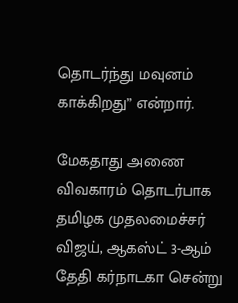தொடர்ந்து மவுனம் காக்கிறது” என்றார்.

மேகதாது அணை விவகாரம் தொடர்பாக தமிழக முதலமைச்சர் விஜய், ஆகஸ்ட் 3-ஆம் தேதி கர்நாடகா சென்று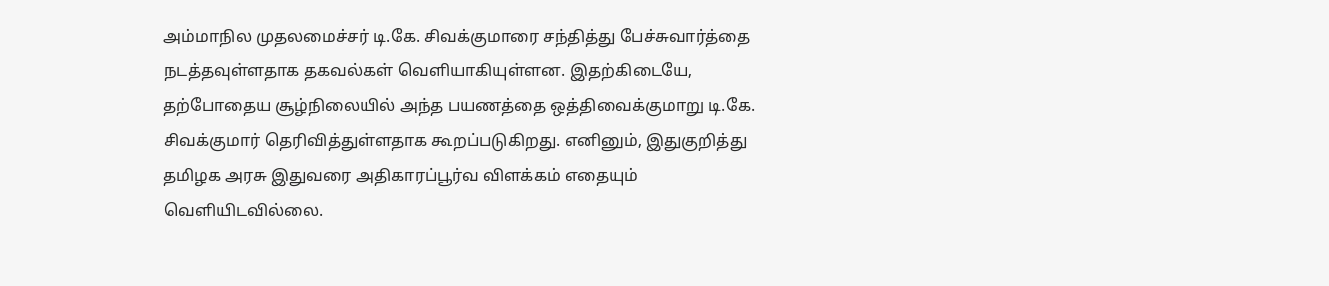அம்மாநில முதலமைச்சர் டி.கே. சிவக்குமாரை சந்தித்து பேச்சுவார்த்தை நடத்தவுள்ளதாக தகவல்கள் வெளியாகியுள்ளன. இதற்கிடையே, தற்போதைய சூழ்நிலையில் அந்த பயணத்தை ஒத்திவைக்குமாறு டி.கே. சிவக்குமார் தெரிவித்துள்ளதாக கூறப்படுகிறது. எனினும், இதுகுறித்து தமிழக அரசு இதுவரை அதிகாரப்பூர்வ விளக்கம் எதையும் வெளியிடவில்லை.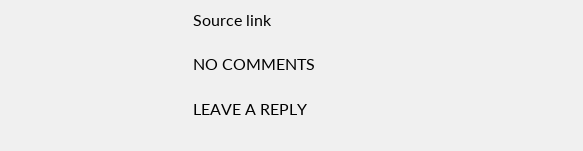Source link

NO COMMENTS

LEAVE A REPLY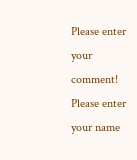Please enter your comment!
Please enter your name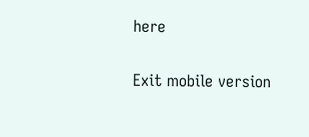here

Exit mobile version